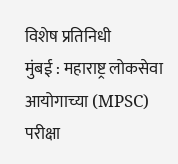विशेष प्रतिनिधी
मुंबई : महाराष्ट्र लोकसेवा आयोगाच्या (MPSC) परीक्षा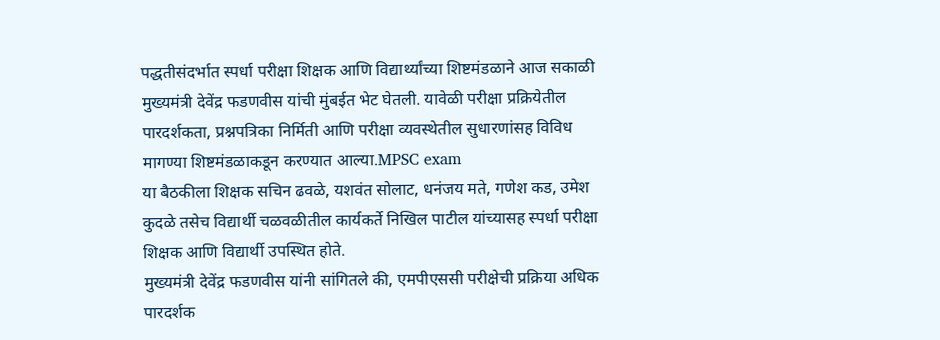पद्धतीसंदर्भात स्पर्धा परीक्षा शिक्षक आणि विद्यार्थ्यांच्या शिष्टमंडळाने आज सकाळी मुख्यमंत्री देवेंद्र फडणवीस यांची मुंबईत भेट घेतली. यावेळी परीक्षा प्रक्रियेतील पारदर्शकता, प्रश्नपत्रिका निर्मिती आणि परीक्षा व्यवस्थेतील सुधारणांसह विविध मागण्या शिष्टमंडळाकडून करण्यात आल्या.MPSC exam
या बैठकीला शिक्षक सचिन ढवळे, यशवंत सोलाट, धनंजय मते, गणेश कड, उमेश कुदळे तसेच विद्यार्थी चळवळीतील कार्यकर्ते निखिल पाटील यांच्यासह स्पर्धा परीक्षा शिक्षक आणि विद्यार्थी उपस्थित होते.
मुख्यमंत्री देवेंद्र फडणवीस यांनी सांगितले की, एमपीएससी परीक्षेची प्रक्रिया अधिक पारदर्शक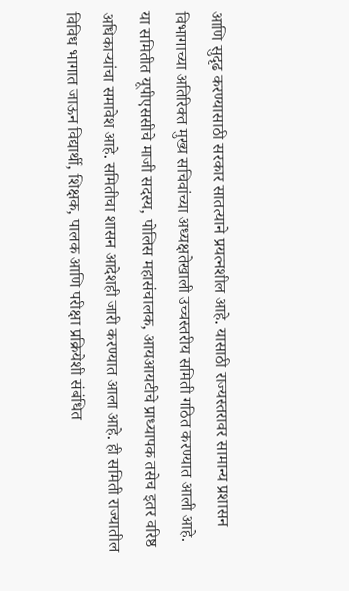आणि सुदृढ करण्यासाठी सरकार सातत्याने प्रयत्नशील आहे. यासाठी राज्यस्तरावर सामान्य प्रशासन विभागाच्या अतिरिक्त मुख्य सचिवांच्या अध्यक्षतेखाली उच्चस्तरीय समिती गठित करण्यात आली आहे.
या समितीत यूपीएससीचे माजी सदस्य, पोलिस महासंचालक, आयआयटीचे प्राध्यापक तसेच इतर वरिष्ठ अधिकाऱ्यांचा समावेश आहे. समितीचा शासन आदेशही जारी करण्यात आला आहे. ही समिती राज्यातील विविध भागात जाऊन विद्यार्थी, शिक्षक, पालक आणि परीक्षा प्रक्रियेशी संबंधित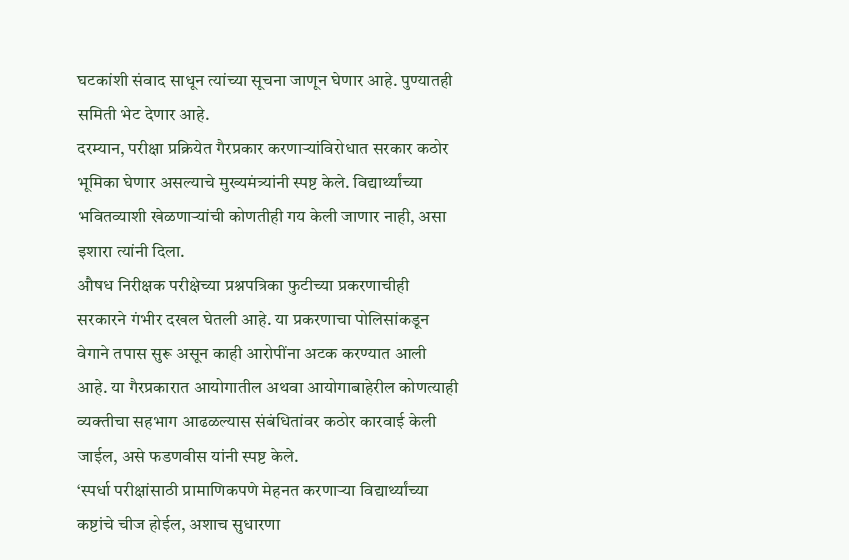घटकांशी संवाद साधून त्यांच्या सूचना जाणून घेणार आहे. पुण्यातही समिती भेट देणार आहे.
दरम्यान, परीक्षा प्रक्रियेत गैरप्रकार करणाऱ्यांविरोधात सरकार कठोर भूमिका घेणार असल्याचे मुख्यमंत्र्यांनी स्पष्ट केले. विद्यार्थ्यांच्या भवितव्याशी खेळणाऱ्यांची कोणतीही गय केली जाणार नाही, असा इशारा त्यांनी दिला.
औषध निरीक्षक परीक्षेच्या प्रश्नपत्रिका फुटीच्या प्रकरणाचीही सरकारने गंभीर दखल घेतली आहे. या प्रकरणाचा पोलिसांकडून वेगाने तपास सुरू असून काही आरोपींना अटक करण्यात आली आहे. या गैरप्रकारात आयोगातील अथवा आयोगाबाहेरील कोणत्याही व्यक्तीचा सहभाग आढळल्यास संबंधितांवर कठोर कारवाई केली जाईल, असे फडणवीस यांनी स्पष्ट केले.
‘स्पर्धा परीक्षांसाठी प्रामाणिकपणे मेहनत करणाऱ्या विद्यार्थ्यांच्या कष्टांचे चीज होईल, अशाच सुधारणा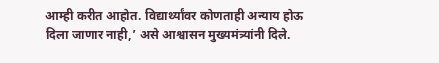आम्ही करीत आहोत. विद्यार्थ्यांवर कोणताही अन्याय होऊ दिला जाणार नाही,’ असे आश्वासन मुख्यमंत्र्यांनी दिले.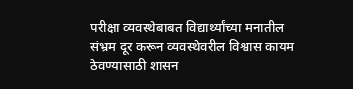परीक्षा व्यवस्थेबाबत विद्यार्थ्यांच्या मनातील संभ्रम दूर करून व्यवस्थेवरील विश्वास कायम ठेवण्यासाठी शासन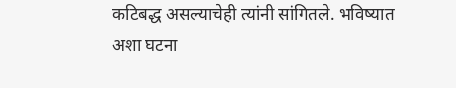कटिबद्ध असल्याचेही त्यांनी सांगितले. भविष्यात अशा घटना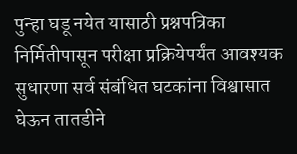पुन्हा घडू नयेत यासाठी प्रश्नपत्रिका निर्मितीपासून परीक्षा प्रक्रियेपर्यंत आवश्यक सुधारणा सर्व संबंधित घटकांना विश्वासात घेऊन तातडीने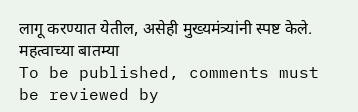लागू करण्यात येतील, असेही मुख्यमंत्र्यांनी स्पष्ट केले.
महत्वाच्या बातम्या
To be published, comments must be reviewed by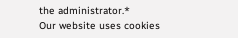the administrator.*
Our website uses cookies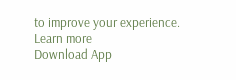to improve your experience. Learn more
Download App